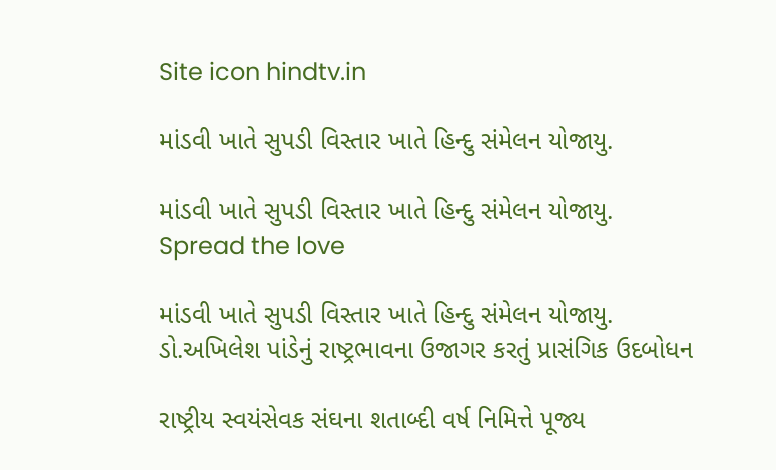Site icon hindtv.in

માંડવી ખાતે સુપડી વિસ્તાર ખાતે હિન્દુ સંમેલન યોજાયુ.

માંડવી ખાતે સુપડી વિસ્તાર ખાતે હિન્દુ સંમેલન યોજાયુ.
Spread the love

માંડવી ખાતે સુપડી વિસ્તાર ખાતે હિન્દુ સંમેલન યોજાયુ.
ડો.અખિલેશ પાંડેનું રાષ્ટ્રભાવના ઉજાગર કરતું પ્રાસંગિક ઉદબોધન

રાષ્ટ્રીય સ્વયંસેવક સંઘના શતાબ્દી વર્ષ નિમિત્તે પૂજ્ય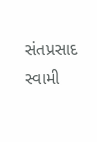સંતપ્રસાદ સ્વામી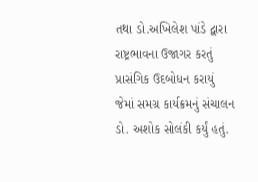તથા ડો.અખિલેશ પાંડે દ્વારા રાષ્ટ્રભાવના ઉજાગર કરતું પ્રાસંગિક ઉદબોધન કરાયું જેમાં સમગ્ર કાર્યક્રમનું સંચાલન ડો. અશોક સોલંકી કર્યું હતું.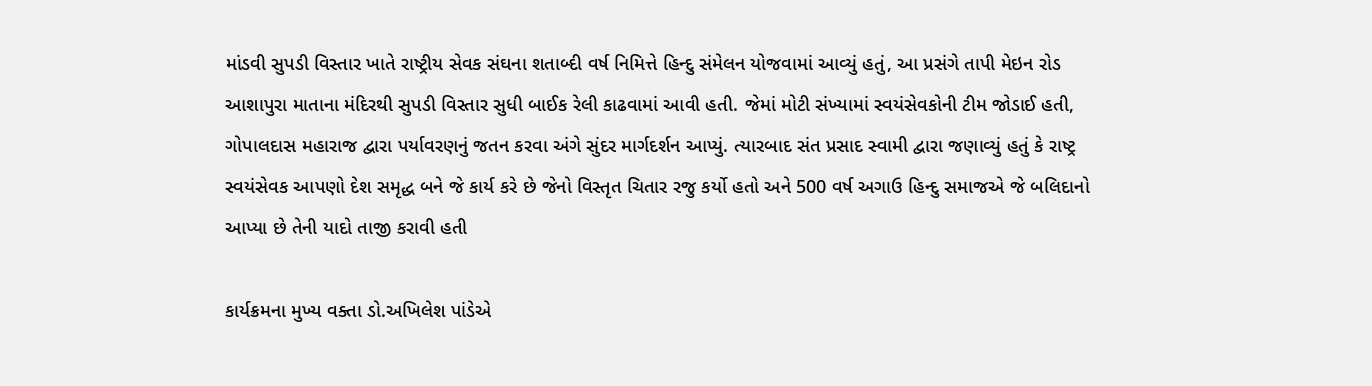માંડવી સુપડી વિસ્તાર ખાતે રાષ્ટ્રીય સેવક સંઘના શતાબ્દી વર્ષ નિમિત્તે હિન્દુ સંમેલન યોજવામાં આવ્યું હતું, આ પ્રસંગે તાપી મેઇન રોડ આશાપુરા માતાના મંદિરથી સુપડી વિસ્તાર સુધી બાઈક રેલી કાઢવામાં આવી હતી. જેમાં મોટી સંખ્યામાં સ્વયંસેવકોની ટીમ જોડાઈ હતી, ગોપાલદાસ મહારાજ દ્વારા પર્યાવરણનું જતન કરવા અંગે સુંદર માર્ગદર્શન આપ્યું. ત્યારબાદ સંત પ્રસાદ સ્વામી દ્વારા જણાવ્યું હતું કે રાષ્ટ્ર સ્વયંસેવક આપણો દેશ સમૃદ્ધ બને જે કાર્ય કરે છે જેનો વિસ્તૃત ચિતાર રજુ કર્યો હતો અને 500 વર્ષ અગાઉ હિન્દુ સમાજએ જે બલિદાનો આપ્યા છે તેની યાદો તાજી કરાવી હતી

કાર્યક્રમના મુખ્ય વક્તા ડો.અખિલેશ પાંડેએ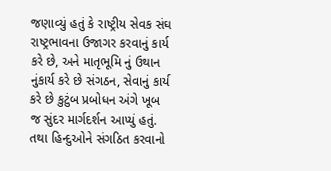જણાવ્યું હતું કે રાષ્ટ્રીય સેવક સંઘ રાષ્ટ્રભાવના ઉજાગર કરવાનું કાર્ય કરે છે, અને માતૃભૂમિ નું ઉથાન નુંકાર્ય કરે છે સંગઠન, સેવાનું કાર્ય કરે છે કુટુંબ પ્રબોધન અંગે ખૂબ જ સુંદર માર્ગદર્શન આપ્યું હતું. તથા હિન્દુઓને સંગઠિત કરવાનો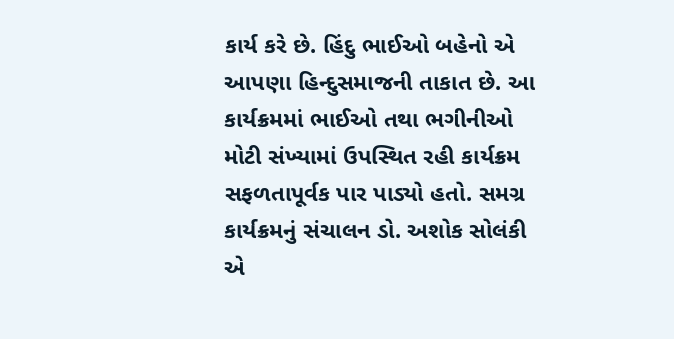કાર્ય કરે છે. હિંદુ ભાઈઓ બહેનો એ આપણા હિન્દુસમાજની તાકાત છે. આ કાર્યક્રમમાં ભાઈઓ તથા ભગીનીઓ મોટી સંખ્યામાં ઉપસ્થિત રહી કાર્યક્રમ સફળતાપૂર્વક પાર પાડ્યો હતો. સમગ્ર કાર્યક્રમનું સંચાલન ડો. અશોક સોલંકી એ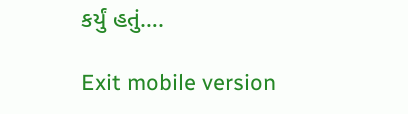કર્યું હતું….

Exit mobile version